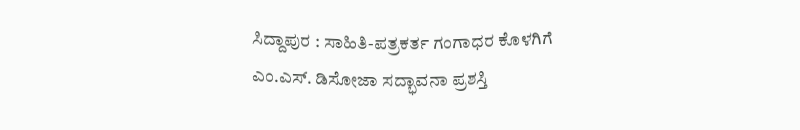ಸಿದ್ದಾಪುರ : ಸಾಹಿತಿ-ಪತ್ರಕರ್ತ ಗಂಗಾಧರ ಕೊಳಗಿಗೆ ಎಂ.ಎಸ್. ಡಿಸೋಜಾ ಸದ್ಭಾವನಾ ಪ್ರಶಸ್ತಿ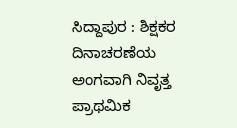ಸಿದ್ದಾಪುರ : ಶಿಕ್ಷಕರ ದಿನಾಚರಣೆಯ ಅಂಗವಾಗಿ ನಿವೃತ್ತ ಪ್ರಾಥಮಿಕ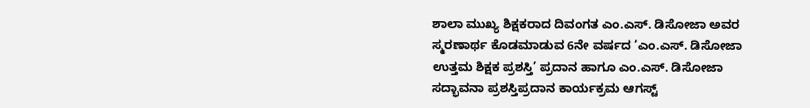ಶಾಲಾ ಮುಖ್ಯ ಶಿಕ್ಷಕರಾದ ದಿವಂಗತ ಎಂ.ಎಸ್. ಡಿಸೋಜಾ ಅವರ ಸ್ಮರಣಾರ್ಥ ಕೊಡಮಾಡುವ 6ನೇ ವರ್ಷದ ‘ಎಂ.ಎಸ್. ಡಿಸೋಜಾ ಉತ್ತಮ ಶಿಕ್ಷಕ ಪ್ರಶಸ್ತಿ’ ಪ್ರದಾನ ಹಾಗೂ ಎಂ.ಎಸ್. ಡಿಸೋಜಾ ಸದ್ಭಾವನಾ ಪ್ರಶಸ್ತಿಪ್ರದಾನ ಕಾರ್ಯಕ್ರಮ ಆಗಸ್ಟ್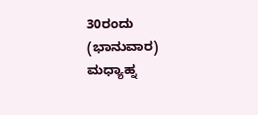30ರಂದು (ಭಾನುವಾರ) ಮಧ್ಯಾಹ್ನ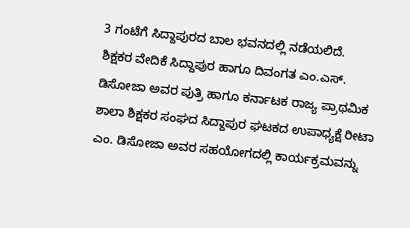3 ಗಂಟೆಗೆ ಸಿದ್ದಾಪುರದ ಬಾಲ ಭವನದಲ್ಲಿ ನಡೆಯಲಿದೆ.
ಶಿಕ್ಷಕರ ವೇದಿಕೆ ಸಿದ್ದಾಪುರ ಹಾಗೂ ದಿವಂಗತ ಎಂ.ಎಸ್. ಡಿಸೋಜಾ ಅವರ ಪುತ್ರಿ ಹಾಗೂ ಕರ್ನಾಟಕ ರಾಜ್ಯ ಪ್ರಾಥಮಿಕ ಶಾಲಾ ಶಿಕ್ಷಕರ ಸಂಘದ ಸಿದ್ದಾಪುರ ಘಟಕದ ಉಪಾಧ್ಯಕ್ಷೆ ರೀಟಾ ಎಂ. ಡಿಸೋಜಾ ಅವರ ಸಹಯೋಗದಲ್ಲಿ ಕಾರ್ಯಕ್ರಮವನ್ನು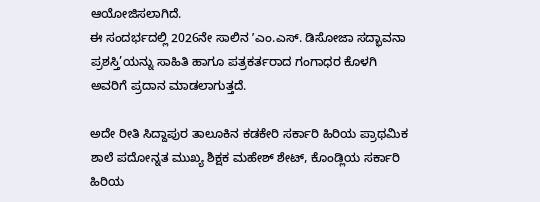ಆಯೋಜಿಸಲಾಗಿದೆ.
ಈ ಸಂದರ್ಭದಲ್ಲಿ 2026ನೇ ಸಾಲಿನ ʼಎಂ.ಎಸ್. ಡಿಸೋಜಾ ಸದ್ಭಾವನಾ ಪ್ರಶಸ್ತಿ’ಯನ್ನು ಸಾಹಿತಿ ಹಾಗೂ ಪತ್ರಕರ್ತರಾದ ಗಂಗಾಧರ ಕೊಳಗಿ ಅವರಿಗೆ ಪ್ರದಾನ ಮಾಡಲಾಗುತ್ತದೆ.

ಅದೇ ರೀತಿ ಸಿದ್ದಾಪುರ ತಾಲೂಕಿನ ಕಡಕೇರಿ ಸರ್ಕಾರಿ ಹಿರಿಯ ಪ್ರಾಥಮಿಕ ಶಾಲೆ ಪದೋನ್ನತ ಮುಖ್ಯ ಶಿಕ್ಷಕ ಮಹೇಶ್ ಶೇಟ್, ಕೊಂಡ್ಲಿಯ ಸರ್ಕಾರಿ ಹಿರಿಯ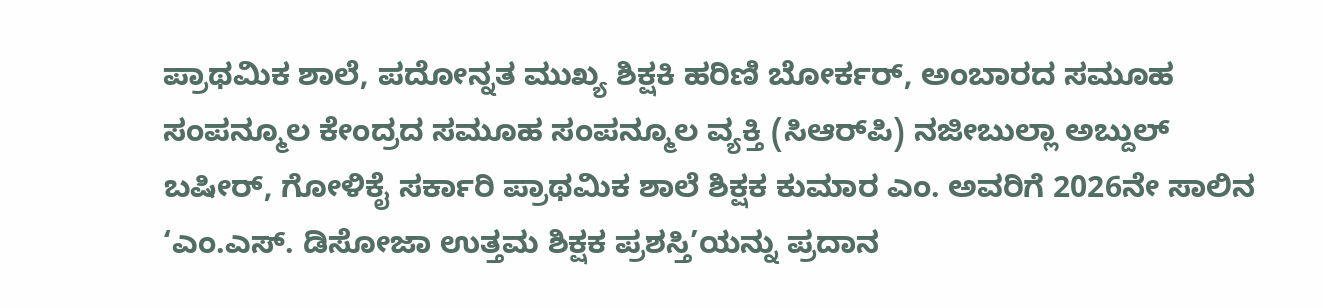ಪ್ರಾಥಮಿಕ ಶಾಲೆ, ಪದೋನ್ನತ ಮುಖ್ಯ ಶಿಕ್ಷಕಿ ಹರಿಣಿ ಬೋರ್ಕರ್, ಅಂಬಾರದ ಸಮೂಹ ಸಂಪನ್ಮೂಲ ಕೇಂದ್ರದ ಸಮೂಹ ಸಂಪನ್ಮೂಲ ವ್ಯಕ್ತಿ (ಸಿಆರ್‌ಪಿ) ನಜೀಬುಲ್ಲಾ ಅಬ್ದುಲ್ ಬಷೀರ್, ಗೋಳಿಕೈ ಸರ್ಕಾರಿ ಪ್ರಾಥಮಿಕ ಶಾಲೆ ಶಿಕ್ಷಕ ಕುಮಾರ ಎಂ. ಅವರಿಗೆ 2026ನೇ ಸಾಲಿನ ‘ಎಂ.ಎಸ್. ಡಿಸೋಜಾ ಉತ್ತಮ ಶಿಕ್ಷಕ ಪ್ರಶಸ್ತಿ’ಯನ್ನು ಪ್ರದಾನ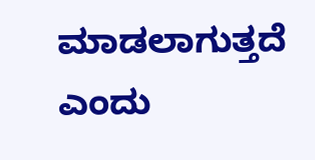ಮಾಡಲಾಗುತ್ತದೆ ಎಂದು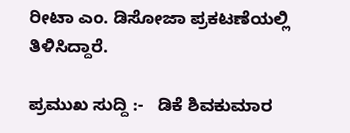ರೀಟಾ ಎಂ. ಡಿಸೋಜಾ ಪ್ರಕಟಣೆಯಲ್ಲಿ ತಿಳಿಸಿದ್ದಾರೆ.

ಪ್ರಮುಖ ಸುದ್ದಿ :-   ಡಿಕೆ ಶಿವಕುಮಾರ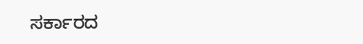ಸರ್ಕಾರದ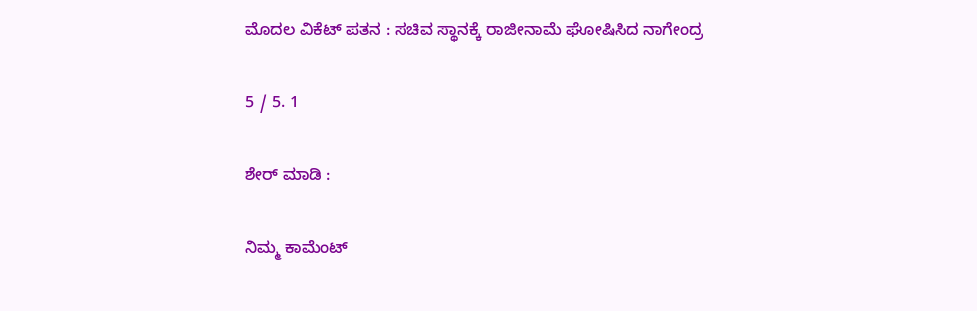ಮೊದಲ ವಿಕೆಟ್ ಪತನ : ಸಚಿವ ಸ್ಥಾನಕ್ಕೆ ರಾಜೀನಾಮೆ ಘೋಷಿಸಿದ ನಾಗೇಂದ್ರ

5 / 5. 1

ಶೇರ್ ಮಾಡಿ :

ನಿಮ್ಮ ಕಾಮೆಂಟ್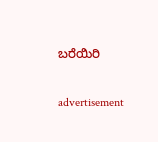ಬರೆಯಿರಿ

advertisement